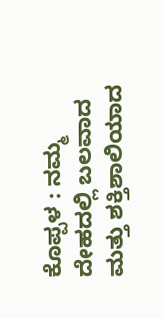ಕೊಪ್ಪಳ : ನಮ್ಮ ದೇಹದಲ್ಲಿ ಬಲವಾದ ಮತ್ತು ಶಕ್ತಿಶಾಲಿಯಾದ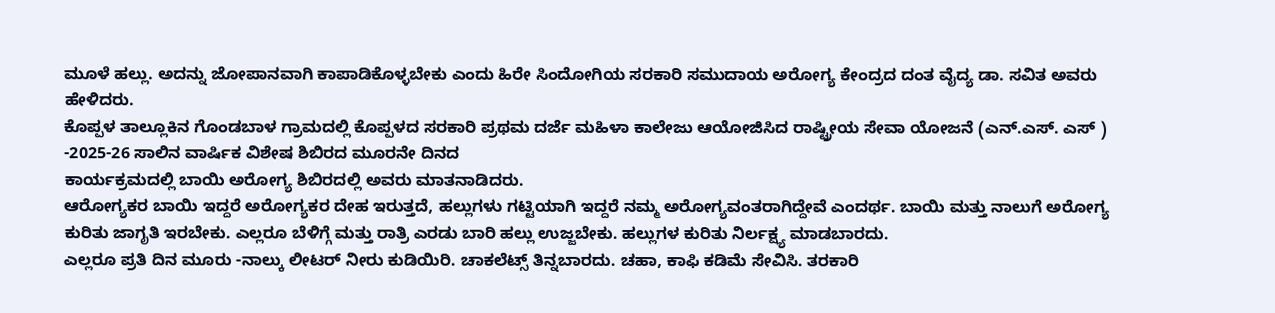ಮೂಳೆ ಹಲ್ಲು. ಅದನ್ನು ಜೋಪಾನವಾಗಿ ಕಾಪಾಡಿಕೊಳ್ಳಬೇಕು ಎಂದು ಹಿರೇ ಸಿಂದೋಗಿಯ ಸರಕಾರಿ ಸಮುದಾಯ ಅರೋಗ್ಯ ಕೇಂದ್ರದ ದಂತ ವೈದ್ಯ ಡಾ. ಸವಿತ ಅವರು ಹೇಳಿದರು.
ಕೊಪ್ಪಳ ತಾಲ್ಲೂಕಿನ ಗೊಂಡಬಾಳ ಗ್ರಾಮದಲ್ಲಿ ಕೊಪ್ಪಳದ ಸರಕಾರಿ ಪ್ರಥಮ ದರ್ಜೆ ಮಹಿಳಾ ಕಾಲೇಜು ಆಯೋಜಿಸಿದ ರಾಷ್ಟ್ರೀಯ ಸೇವಾ ಯೋಜನೆ (ಎನ್.ಎಸ್. ಎಸ್ ) -2025-26 ಸಾಲಿನ ವಾರ್ಷಿಕ ವಿಶೇಷ ಶಿಬಿರದ ಮೂರನೇ ದಿನದ
ಕಾರ್ಯಕ್ರಮದಲ್ಲಿ ಬಾಯಿ ಅರೋಗ್ಯ ಶಿಬಿರದಲ್ಲಿ ಅವರು ಮಾತನಾಡಿದರು.
ಆರೋಗ್ಯಕರ ಬಾಯಿ ಇದ್ದರೆ ಅರೋಗ್ಯಕರ ದೇಹ ಇರುತ್ತದೆ, ಹಲ್ಲುಗಳು ಗಟ್ಟಿಯಾಗಿ ಇದ್ದರೆ ನಮ್ಮ ಅರೋಗ್ಯವಂತರಾಗಿದ್ದೇವೆ ಎಂದರ್ಥ. ಬಾಯಿ ಮತ್ತು ನಾಲುಗೆ ಅರೋಗ್ಯ ಕುರಿತು ಜಾಗೃತಿ ಇರಬೇಕು. ಎಲ್ಲರೂ ಬೆಳಿಗ್ಗೆ ಮತ್ತು ರಾತ್ರಿ ಎರಡು ಬಾರಿ ಹಲ್ಲು ಉಜ್ಜಬೇಕು. ಹಲ್ಲುಗಳ ಕುರಿತು ನಿರ್ಲಕ್ಷ್ಯ ಮಾಡಬಾರದು.
ಎಲ್ಲರೂ ಪ್ರತಿ ದಿನ ಮೂರು -ನಾಲ್ಕು ಲೀಟರ್ ನೀರು ಕುಡಿಯಿರಿ. ಚಾಕಲೆಟ್ಸ್ ತಿನ್ನಬಾರದು. ಚಹಾ, ಕಾಫಿ ಕಡಿಮೆ ಸೇವಿಸಿ. ತರಕಾರಿ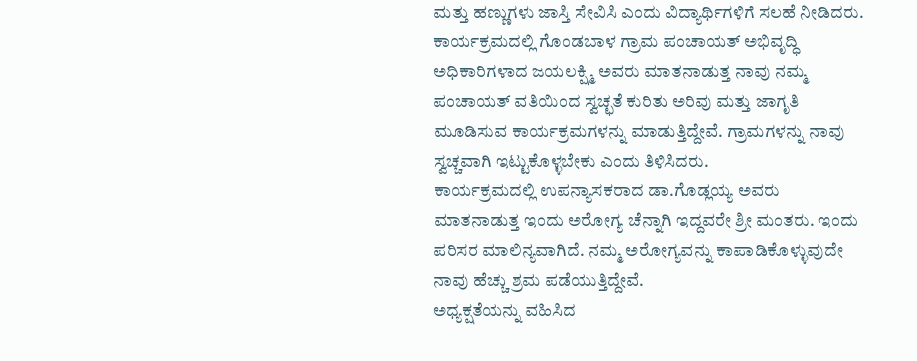ಮತ್ತು ಹಣ್ಣುಗಳು ಜಾಸ್ತಿ ಸೇವಿಸಿ ಎಂದು ವಿದ್ಯಾರ್ಥಿಗಳಿಗೆ ಸಲಹೆ ನೀಡಿದರು.
ಕಾರ್ಯಕ್ರಮದಲ್ಲಿ ಗೊಂಡಬಾಳ ಗ್ರಾಮ ಪಂಚಾಯತ್ ಅಭಿವೃದ್ಧಿ ಅಧಿಕಾರಿಗಳಾದ ಜಯಲಕ್ಷ್ಮಿ ಅವರು ಮಾತನಾಡುತ್ತ ನಾವು ನಮ್ಮ ಪಂಚಾಯತ್ ವತಿಯಿಂದ ಸ್ವಚ್ಛತೆ ಕುರಿತು ಅರಿವು ಮತ್ತು ಜಾಗೃತಿ ಮೂಡಿಸುವ ಕಾರ್ಯಕ್ರಮಗಳನ್ನು ಮಾಡುತ್ತಿದ್ದೇವೆ. ಗ್ರಾಮಗಳನ್ನು ನಾವು ಸ್ವಚ್ಚವಾಗಿ ಇಟ್ಟುಕೊಳ್ಳಬೇಕು ಎಂದು ತಿಳಿಸಿದರು.
ಕಾರ್ಯಕ್ರಮದಲ್ಲಿ ಉಪನ್ಯಾಸಕರಾದ ಡಾ.ಗೊಡ್ಲಯ್ಯ ಅವರು ಮಾತನಾಡುತ್ತ ಇಂದು ಅರೋಗ್ಯ ಚೆನ್ನಾಗಿ ಇದ್ದವರೇ ಶ್ರೀ ಮಂತರು. ಇಂದು ಪರಿಸರ ಮಾಲಿನ್ಯವಾಗಿದೆ. ನಮ್ಮ ಅರೋಗ್ಯವನ್ನು ಕಾಪಾಡಿಕೊಳ್ಳುವುದೇ ನಾವು ಹೆಚ್ಚು ಶ್ರಮ ಪಡೆಯುತ್ತಿದ್ದೇವೆ.
ಅಧ್ಯಕ್ಷತೆಯನ್ನು ವಹಿಸಿದ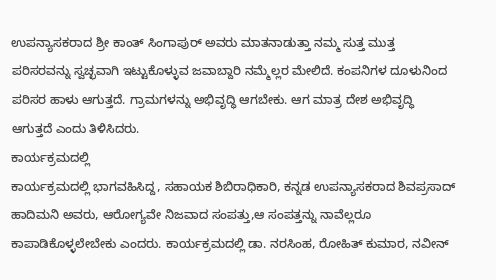ಉಪನ್ಯಾಸಕರಾದ ಶ್ರೀ ಕಾಂತ್ ಸಿಂಗಾಪುರ್ ಅವರು ಮಾತನಾಡುತ್ತಾ ನಮ್ಮ ಸುತ್ತ ಮುತ್ತ ಪರಿಸರವನ್ನು ಸ್ವಚ್ಛವಾಗಿ ಇಟ್ಟುಕೊಳ್ಳುವ ಜವಾಬ್ದಾರಿ ನಮ್ಮೆಲ್ಲರ ಮೇಲಿದೆ. ಕಂಪನಿಗಳ ದೂಳುನಿಂದ ಪರಿಸರ ಹಾಳು ಆಗುತ್ತದೆ. ಗ್ರಾಮಗಳನ್ನು ಅಭಿವೃದ್ಧಿ ಆಗಬೇಕು. ಆಗ ಮಾತ್ರ ದೇಶ ಅಭಿವೃದ್ಧಿ ಆಗುತ್ತದೆ ಎಂದು ತಿಳಿಸಿದರು.
ಕಾರ್ಯಕ್ರಮದಲ್ಲಿ
ಕಾರ್ಯಕ್ರಮದಲ್ಲಿ ಭಾಗವಹಿಸಿದ್ದ, ಸಹಾಯಕ ಶಿಬಿರಾಧಿಕಾರಿ, ಕನ್ನಡ ಉಪನ್ಯಾಸಕರಾದ ಶಿವಪ್ರಸಾದ್ ಹಾದಿಮನಿ ಅವರು, ಆರೋಗ್ಯವೇ ನಿಜವಾದ ಸಂಪತ್ತು,ಆ ಸಂಪತ್ತನ್ನು ನಾವೆಲ್ಲರೂ ಕಾಪಾಡಿಕೊಳ್ಳಲೇಬೇಕು ಎಂದರು. ಕಾರ್ಯಕ್ರಮದಲ್ಲಿ ಡಾ. ನರಸಿಂಹ, ರೋಹಿತ್ ಕುಮಾರ, ನವೀನ್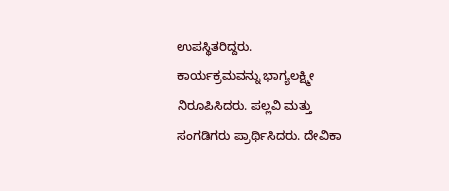ಉಪಸ್ಥಿತರಿದ್ದರು.
ಕಾರ್ಯಕ್ರಮವನ್ನು ಭಾಗ್ಯಲಕ್ಷ್ಮೀ ನಿರೂಪಿಸಿದರು. ಪಲ್ಲವಿ ಮತ್ತು ಸಂಗಡಿಗರು ಪ್ರಾರ್ಥಿಸಿದರು. ದೇವಿಕಾ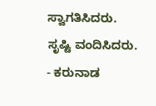ಸ್ವಾಗತಿಸಿದರು. ಸೃಷ್ಟಿ ವಂದಿಸಿದರು.
- ಕರುನಾಡ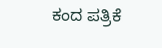ಕಂದ ಪತ್ರಿಕೆ